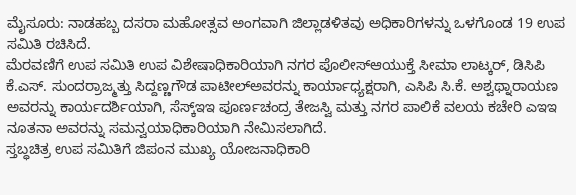ಮೈಸೂರು: ನಾಡಹಬ್ಬ ದಸರಾ ಮಹೋತ್ಸವ ಅಂಗವಾಗಿ ಜಿಲ್ಲಾಡಳಿತವು ಅಧಿಕಾರಿಗಳನ್ನು ಒಳಗೊಂಡ 19 ಉಪ ಸಮಿತಿ ರಚಿಸಿದೆ.
ಮೆರವಣಿಗೆ ಉಪ ಸಮಿತಿ ಉಪ ವಿಶೇಷಾಧಿಕಾರಿಯಾಗಿ ನಗರ ಪೊಲೀಸ್ಆಯುಕ್ತೆ ಸೀಮಾ ಲಾಟ್ಕರ್, ಡಿಸಿಪಿ ಕೆ.ಎಸ್. ಸುಂದರ್ರಾಜ್ಮತ್ತು ಸಿದ್ದಣ್ಣಗೌಡ ಪಾಟೀಲ್ಅವರನ್ನು ಕಾರ್ಯಾಧ್ಯಕ್ಷರಾಗಿ, ಎಸಿಪಿ ಸಿ.ಕೆ. ಅಶ್ವಥ್ನಾರಾಯಣ ಅವರನ್ನು ಕಾರ್ಯದರ್ಶಿಯಾಗಿ, ಸೆಸ್ಕ್ಇಇ ಪೂರ್ಣಚಂದ್ರ ತೇಜಸ್ವಿ ಮತ್ತು ನಗರ ಪಾಲಿಕೆ ವಲಯ ಕಚೇರಿ ಎಇಇ ನೂತನಾ ಅವರನ್ನು ಸಮನ್ವಯಾಧಿಕಾರಿಯಾಗಿ ನೇಮಿಸಲಾಗಿದೆ.
ಸ್ತಬ್ಧಚಿತ್ರ ಉಪ ಸಮಿತಿಗೆ ಜಿಪಂನ ಮುಖ್ಯ ಯೋಜನಾಧಿಕಾರಿ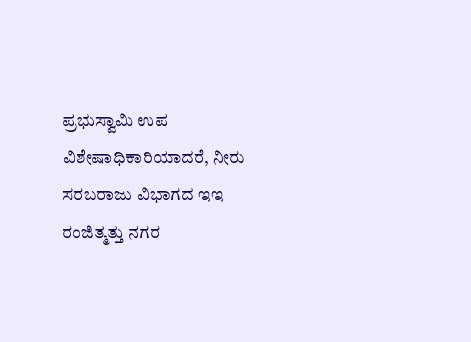ಪ್ರಭುಸ್ವಾಮಿ ಉಪ ವಿಶೇಷಾಧಿಕಾರಿಯಾದರೆ, ನೀರು ಸರಬರಾಜು ವಿಭಾಗದ ಇಇ ರಂಜಿತ್ಮತ್ತು ನಗರ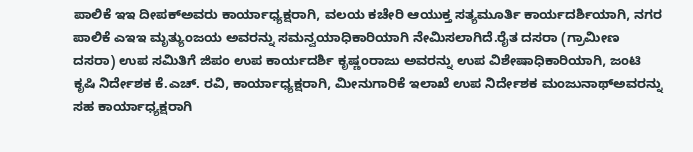ಪಾಲಿಕೆ ಇಇ ದೀಪಕ್ಅವರು ಕಾರ್ಯಾಧ್ಯಕ್ಷರಾಗಿ, ವಲಯ ಕಚೇರಿ ಆಯುಕ್ತ ಸತ್ಯಮೂರ್ತಿ ಕಾರ್ಯದರ್ಶಿಯಾಗಿ, ನಗರ ಪಾಲಿಕೆ ಎಇಇ ಮೃತ್ಯುಂಜಯ ಅವರನ್ನು ಸಮನ್ವಯಾಧಿಕಾರಿಯಾಗಿ ನೇಮಿಸಲಾಗಿದೆ.ರೈತ ದಸರಾ (ಗ್ರಾಮೀಣ ದಸರಾ) ಉಪ ಸಮಿತಿಗೆ ಜಿಪಂ ಉಪ ಕಾರ್ಯದರ್ಶಿ ಕೃಷ್ಣಂರಾಜು ಅವರನ್ನು ಉಪ ವಿಶೇಷಾಧಿಕಾರಿಯಾಗಿ, ಜಂಟಿ ಕೃಷಿ ನಿರ್ದೇಶಕ ಕೆ.ಎಚ್. ರವಿ, ಕಾರ್ಯಾಧ್ಯಕ್ಷರಾಗಿ, ಮೀನುಗಾರಿಕೆ ಇಲಾಖೆ ಉಪ ನಿರ್ದೇಶಕ ಮಂಜುನಾಥ್ಅವರನ್ನು ಸಹ ಕಾರ್ಯಾಧ್ಯಕ್ಷರಾಗಿ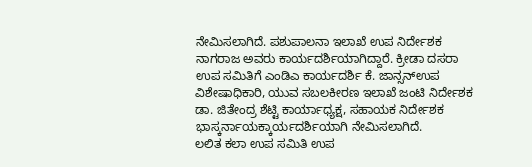ನೇಮಿಸಲಾಗಿದೆ. ಪಶುಪಾಲನಾ ಇಲಾಖೆ ಉಪ ನಿರ್ದೇಶಕ ನಾಗರಾಜ ಅವರು ಕಾರ್ಯದರ್ಶಿಯಾಗಿದ್ದಾರೆ. ಕ್ರೀಡಾ ದಸರಾ ಉಪ ಸಮಿತಿಗೆ ಎಂಡಿಎ ಕಾರ್ಯದರ್ಶಿ ಕೆ. ಜಾನ್ಸನ್ಉಪ ವಿಶೇಷಾಧಿಕಾರಿ, ಯುವ ಸಬಲಕೀರಣ ಇಲಾಖೆ ಜಂಟಿ ನಿರ್ದೇಶಕ ಡಾ. ಜಿತೇಂದ್ರ ಶೆಟ್ಟಿ ಕಾರ್ಯಾಧ್ಯಕ್ಷ, ಸಹಾಯಕ ನಿರ್ದೇಶಕ ಭಾಸ್ಕರ್ನಾಯಕ್ಕಾರ್ಯದರ್ಶಿಯಾಗಿ ನೇಮಿಸಲಾಗಿದೆ.
ಲಲಿತ ಕಲಾ ಉಪ ಸಮಿತಿ ಉಪ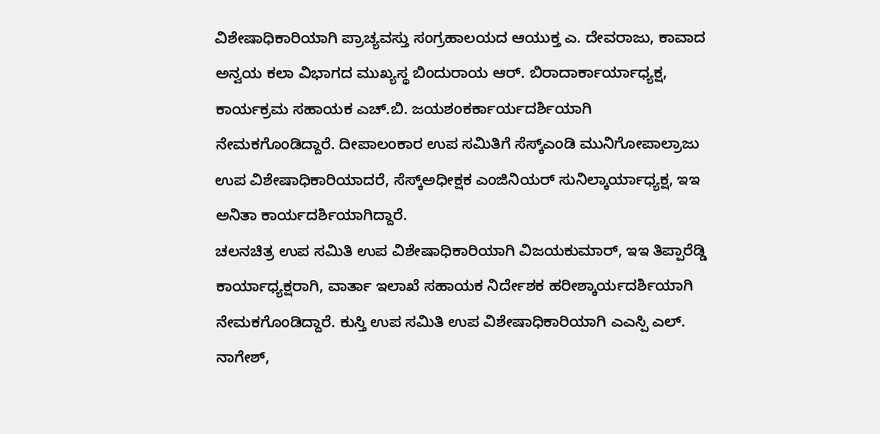ವಿಶೇಷಾಧಿಕಾರಿಯಾಗಿ ಪ್ರಾಚ್ಯವಸ್ತು ಸಂಗ್ರಹಾಲಯದ ಆಯುಕ್ತ ಎ. ದೇವರಾಜು, ಕಾವಾದ ಅನ್ವಯ ಕಲಾ ವಿಭಾಗದ ಮುಖ್ಯಸ್ಥ ಬಿಂದುರಾಯ ಆರ್. ಬಿರಾದಾರ್ಕಾರ್ಯಾಧ್ಯಕ್ಷ, ಕಾರ್ಯಕ್ರಮ ಸಹಾಯಕ ಎಚ್.ಬಿ. ಜಯಶಂಕರ್ಕಾರ್ಯದರ್ಶಿಯಾಗಿ ನೇಮಕಗೊಂಡಿದ್ದಾರೆ. ದೀಪಾಲಂಕಾರ ಉಪ ಸಮಿತಿಗೆ ಸೆಸ್ಕ್ಎಂಡಿ ಮುನಿಗೋಪಾಲ್ರಾಜು ಉಪ ವಿಶೇಷಾಧಿಕಾರಿಯಾದರೆ, ಸೆಸ್ಕ್ಅಧೀಕ್ಷಕ ಎಂಜಿನಿಯರ್ ಸುನಿಲ್ಕಾರ್ಯಾಧ್ಯಕ್ಷ, ಇಇ ಅನಿತಾ ಕಾರ್ಯದರ್ಶಿಯಾಗಿದ್ದಾರೆ.
ಚಲನಚಿತ್ರ ಉಪ ಸಮಿತಿ ಉಪ ವಿಶೇಷಾಧಿಕಾರಿಯಾಗಿ ವಿಜಯಕುಮಾರ್, ಇಇ ತಿಪ್ಪಾರೆಡ್ಡಿ ಕಾರ್ಯಾಧ್ಯಕ್ಷರಾಗಿ, ವಾರ್ತಾ ಇಲಾಖೆ ಸಹಾಯಕ ನಿರ್ದೇಶಕ ಹರೀಶ್ಕಾರ್ಯದರ್ಶಿಯಾಗಿ ನೇಮಕಗೊಂಡಿದ್ದಾರೆ. ಕುಸ್ತಿ ಉಪ ಸಮಿತಿ ಉಪ ವಿಶೇಷಾಧಿಕಾರಿಯಾಗಿ ಎಎಸ್ಪಿ ಎಲ್. ನಾಗೇಶ್,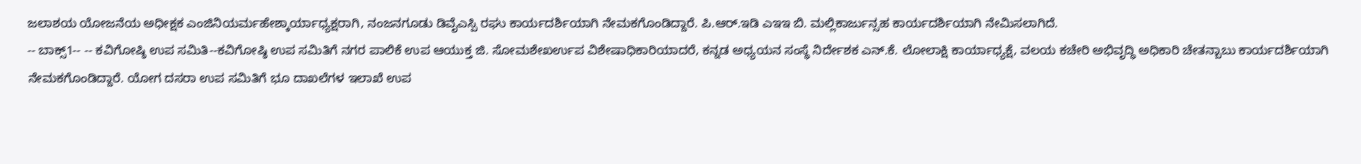ಜಲಾಶಯ ಯೋಜನೆಯ ಅಧೀಕ್ಷಕ ಎಂಜಿನಿಯರ್ಮಹೇಶ್ಕಾರ್ಯಾಧ್ಯಕ್ಷರಾಗಿ, ನಂಜನಗೂಡು ಡಿವೈಎಸ್ಪಿ ರಘು ಕಾರ್ಯದರ್ಶಿಯಾಗಿ ನೇಮಕಗೊಂಡಿದ್ದಾರೆ. ಪಿ.ಆರ್.ಇಡಿ ಎಇಇ ಬಿ. ಮಲ್ಲಿಕಾರ್ಜುನ್ಸಹ ಕಾರ್ಯದರ್ಶಿಯಾಗಿ ನೇಮಿಸಲಾಗಿದೆ.
-- ಬಾಕ್ಸ್1-- -- ಕವಿಗೋಷ್ಠಿ ಉಪ ಸಮಿತಿ--ಕವಿಗೋಷ್ಠಿ ಉಪ ಸಮಿತಿಗೆ ನಗರ ಪಾಲಿಕೆ ಉಪ ಆಯುಕ್ತ ಜಿ. ಸೋಮಶೇಖರ್ಉಪ ವಿಶೇಷಾಧಿಕಾರಿಯಾದರೆ, ಕನ್ನಡ ಅಧ್ಯಯನ ಸಂಸ್ಥೆ ನಿರ್ದೇಶಕ ಎನ್.ಕೆ. ಲೋಲಾಕ್ಷಿ ಕಾರ್ಯಾಧ್ಯಕ್ಷೆ, ವಲಯ ಕಚೇರಿ ಅಭಿವೃದ್ಧಿ ಅಧಿಕಾರಿ ಚೇತನ್ಬಾಬು ಕಾರ್ಯದರ್ಶಿಯಾಗಿ ನೇಮಕಗೊಂಡಿದ್ದಾರೆ. ಯೋಗ ದಸರಾ ಉಪ ಸಮಿತಿಗೆ ಭೂ ದಾಖಲೆಗಳ ಇಲಾಖೆ ಉಪ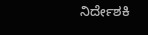ನಿರ್ದೇಶಕಿ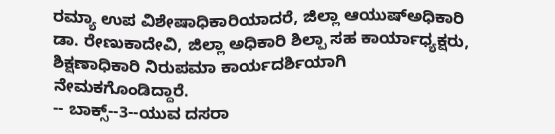ರಮ್ಯಾ ಉಪ ವಿಶೇಷಾಧಿಕಾರಿಯಾದರೆ, ಜಿಲ್ಲಾ ಆಯುಷ್ಅಧಿಕಾರಿ ಡಾ. ರೇಣುಕಾದೇವಿ, ಜಿಲ್ಲಾ ಅಧಿಕಾರಿ ಶಿಲ್ಪಾ ಸಹ ಕಾರ್ಯಾಧ್ಯಕ್ಷರು, ಶಿಕ್ಷಣಾಧಿಕಾರಿ ನಿರುಪಮಾ ಕಾರ್ಯದರ್ಶಿಯಾಗಿ ನೇಮಕಗೊಂಡಿದ್ದಾರೆ.
-- ಬಾಕ್ಸ್--3--ಯುವ ದಸರಾ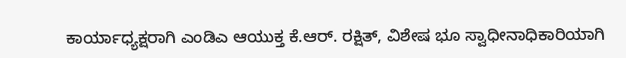ಕಾರ್ಯಾಧ್ಯಕ್ಷರಾಗಿ ಎಂಡಿಎ ಆಯುಕ್ತ ಕೆ.ಆರ್. ರಕ್ಷಿತ್, ವಿಶೇಷ ಭೂ ಸ್ವಾಧೀನಾಧಿಕಾರಿಯಾಗಿ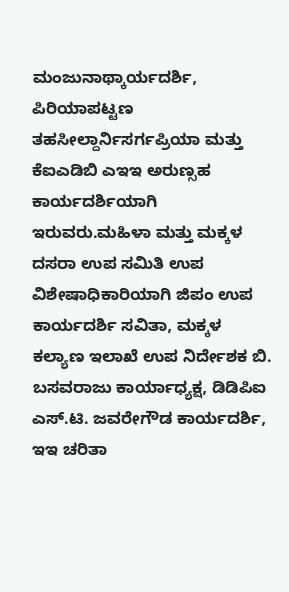ಮಂಜುನಾಥ್ಕಾರ್ಯದರ್ಶಿ, ಪಿರಿಯಾಪಟ್ಟಣ ತಹಸೀಲ್ದಾರ್ನಿಸರ್ಗಪ್ರಿಯಾ ಮತ್ತು ಕೆಐಎಡಿಬಿ ಎಇಇ ಅರುಣ್ಸಹ ಕಾರ್ಯದರ್ಶಿಯಾಗಿ ಇರುವರು.ಮಹಿಳಾ ಮತ್ತು ಮಕ್ಕಳ ದಸರಾ ಉಪ ಸಮಿತಿ ಉಪ ವಿಶೇಷಾಧಿಕಾರಿಯಾಗಿ ಜಿಪಂ ಉಪ ಕಾರ್ಯದರ್ಶಿ ಸವಿತಾ, ಮಕ್ಕಳ ಕಲ್ಯಾಣ ಇಲಾಖೆ ಉಪ ನಿರ್ದೇಶಕ ಬಿ. ಬಸವರಾಜು ಕಾರ್ಯಾಧ್ಯಕ್ಷ, ಡಿಡಿಪಿಐ ಎಸ್.ಟಿ. ಜವರೇಗೌಡ ಕಾರ್ಯದರ್ಶಿ, ಇಇ ಚರಿತಾ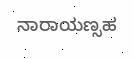ನಾರಾಯಣ್ಸಹ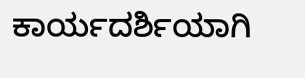ಕಾರ್ಯದರ್ಶಿಯಾಗಿ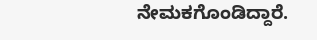ನೇಮಕಗೊಂಡಿದ್ದಾರೆ.